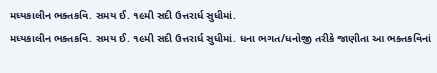મધ્યકાલીન ભક્તકવિ. સમય ઈ. ૧૯મી સદી ઉત્તરાર્ધ સુધીમાં.
મધ્યકાલીન ભક્તકવિ. સમય ઈ. ૧૯મી સદી ઉત્તરાર્ધ સુધીમાં. ધના ભગત/ધનોજી તરીકે જાણીતા આ ભક્તકવિનાં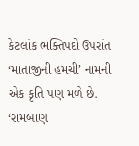કેટલાંક ભક્તિપદો ઉપરાંત ‘માતાજીની હમચી’ નામની એક કૃતિ પણ મળે છે. ‘રામબાણ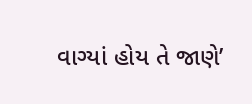વાગ્યાં હોય તે જાણે’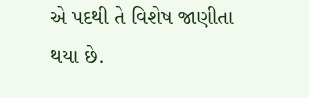એ પદથી તે વિશેષ જાણીતા થયા છે.